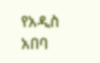የአዲስ አበባ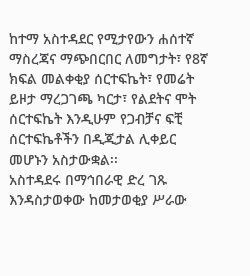ከተማ አስተዳደር የሚታየውን ሐሰተኛ ማስረጃና ማጭበርበር ለመግታት፣ የ8ኛ ክፍል መልቀቂያ ሰርተፍኬት፣ የመሬት ይዞታ ማረጋገጫ ካርታ፣ የልደትና ሞት ሰርተፍኬት እንዲሁም የጋብቻና ፍቺ ሰርተፍኬቶችን በዲጂታል ሊቀይር መሆኑን አስታውቋል፡፡
አስተዳደሩ በማኅበራዊ ድረ ገጹ እንዳስታወቀው ከመታወቂያ ሥራው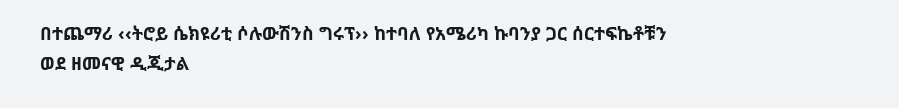በተጨማሪ ‹‹ትሮይ ሴክዩሪቲ ሶሉውሽንስ ግሩፕ›› ከተባለ የአሜሪካ ኩባንያ ጋር ሰርተፍኬቶቹን ወደ ዘመናዊ ዲጂታል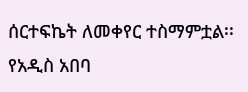ሰርተፍኬት ለመቀየር ተስማምቷል፡፡
የአዲስ አበባ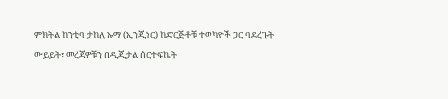ምክትል ከንቲባ ታከለ ኡማ (ኢንጂነር) ከድርጅቶቹ ተወካዮች ጋር ባደረጉት ውይይት፣ መረጃዎቹን በዲጂታል ሰርተፍኬት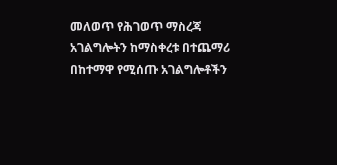መለወጥ የሕገወጥ ማስረጃ አገልግሎትን ከማስቀረቱ በተጨማሪ በከተማዋ የሚሰጡ አገልግሎቶችን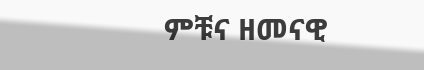ምቹና ዘመናዊ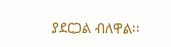ያደርጋል ብለዋል፡፡